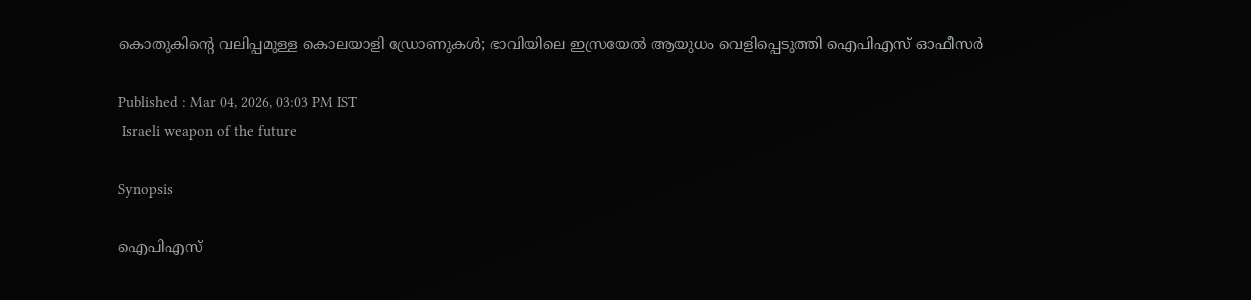കൊതുകിന്‍റെ വലിപ്പമുള്ള കൊലയാളി ഡ്രോണുകൾ; ഭാവിയിലെ ഇസ്രയേൽ ആയുധം വെളിപ്പെടുത്തി ഐപിഎസ് ഓഫീസർ

Published : Mar 04, 2026, 03:03 PM IST
 Israeli weapon of the future

Synopsis

ഐപിഎസ്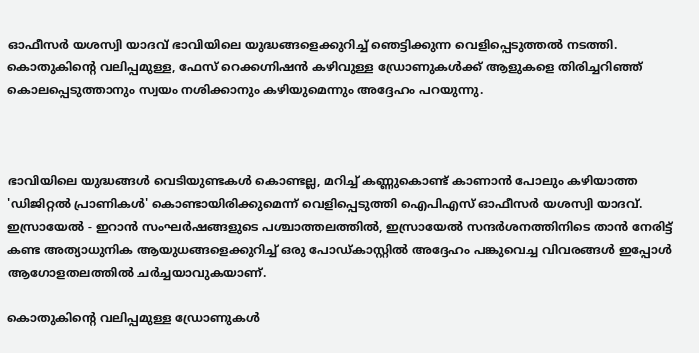ഓഫീസർ യശസ്വി യാദവ് ഭാവിയിലെ യുദ്ധങ്ങളെക്കുറിച്ച് ഞെട്ടിക്കുന്ന വെളിപ്പെടുത്തൽ നടത്തി. കൊതുകിന്റെ വലിപ്പമുള്ള, ഫേസ് റെക്കഗ്നിഷൻ കഴിവുള്ള ഡ്രോണുകൾക്ക് ആളുകളെ തിരിച്ചറിഞ്ഞ് കൊലപ്പെടുത്താനും സ്വയം നശിക്കാനും കഴിയുമെന്നും അദ്ദേഹം പറയുന്നു.



ഭാവിയിലെ യുദ്ധങ്ങൾ വെടിയുണ്ടകൾ കൊണ്ടല്ല, മറിച്ച് കണ്ണുകൊണ്ട് കാണാൻ പോലും കഴിയാത്ത 'ഡിജിറ്റൽ പ്രാണികൾ' കൊണ്ടായിരിക്കുമെന്ന് വെളിപ്പെടുത്തി ഐപിഎസ് ഓഫീസർ യശസ്വി യാദവ്. ഇസ്രായേൽ - ഇറാൻ സംഘർഷങ്ങളുടെ പശ്ചാത്തലത്തിൽ, ഇസ്രായേൽ സന്ദർശനത്തിനിടെ താൻ നേരിട്ട് കണ്ട അത്യാധുനിക ആയുധങ്ങളെക്കുറിച്ച് ഒരു പോഡ്‌കാസ്റ്റിൽ അദ്ദേഹം പങ്കുവെച്ച വിവരങ്ങൾ ഇപ്പോൾ ആഗോളതലത്തിൽ ചർച്ചയാവുകയാണ്.

കൊതുകിന്‍റെ വലിപ്പമുള്ള ഡ്രോണുകൾ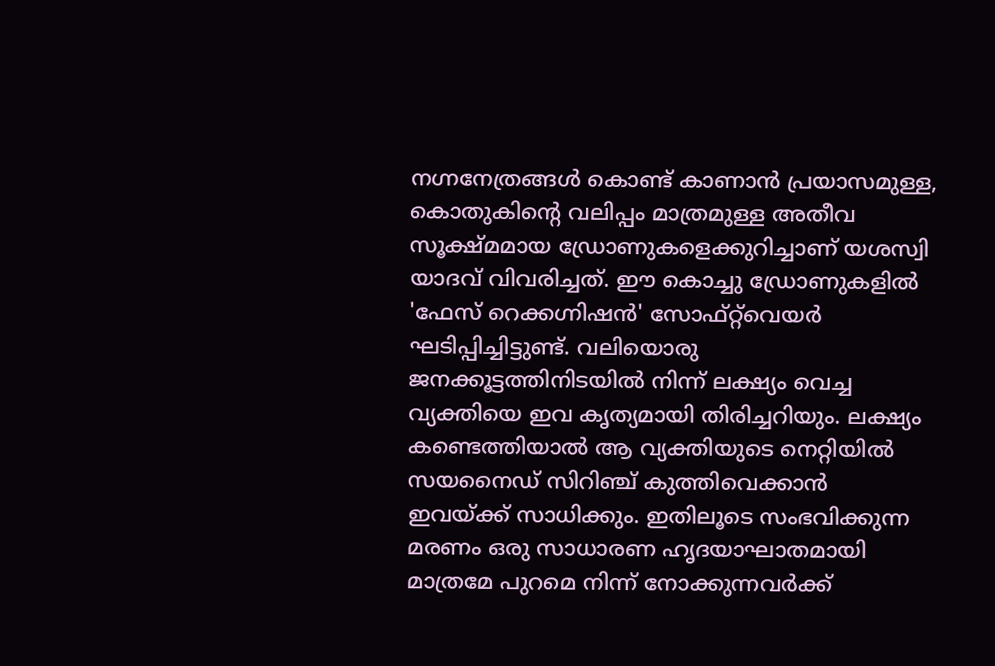നഗ്നനേത്രങ്ങൾ കൊണ്ട് കാണാൻ പ്രയാസമുള്ള, കൊതുകിന്‍റെ വലിപ്പം മാത്രമുള്ള അതീവ സൂക്ഷ്മമായ ഡ്രോണുകളെക്കുറിച്ചാണ് യശസ്വി യാദവ് വിവരിച്ചത്. ഈ കൊച്ചു ഡ്രോണുകളിൽ 'ഫേസ് റെക്കഗ്നിഷൻ' സോഫ്റ്റ്‌വെയർ ഘടിപ്പിച്ചിട്ടുണ്ട്. വലിയൊരു ജനക്കൂട്ടത്തിനിടയിൽ നിന്ന് ലക്ഷ്യം വെച്ച വ്യക്തിയെ ഇവ കൃത്യമായി തിരിച്ചറിയും. ലക്ഷ്യം കണ്ടെത്തിയാൽ ആ വ്യക്തിയുടെ നെറ്റിയിൽ സയനൈഡ് സിറിഞ്ച് കുത്തിവെക്കാൻ ഇവയ്ക്ക് സാധിക്കും. ഇതിലൂടെ സംഭവിക്കുന്ന മരണം ഒരു സാധാരണ ഹൃദയാഘാതമായി മാത്രമേ പുറമെ നിന്ന് നോക്കുന്നവർക്ക്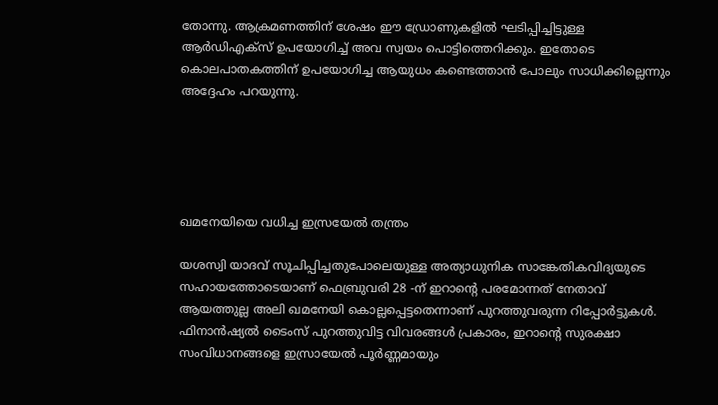തോന്നു. ആക്രമണത്തിന് ശേഷം ഈ ഡ്രോണുകളിൽ ഘടിപ്പിച്ചിട്ടുള്ള ആർഡിഎക്സ് ഉപയോഗിച്ച് അവ സ്വയം പൊട്ടിത്തെറിക്കും. ഇതോടെ കൊലപാതകത്തിന് ഉപയോഗിച്ച ആയുധം കണ്ടെത്താൻ പോലും സാധിക്കില്ലെന്നും അദ്ദേഹം പറയുന്നു.





ഖമനേയിയെ വധിച്ച ഇസ്രയേൽ തന്ത്രം

യശസ്വി യാദവ് സൂചിപ്പിച്ചതുപോലെയുള്ള അത്യാധുനിക സാങ്കേതികവിദ്യയുടെ സഹായത്തോടെയാണ് ഫെബ്രുവരി 28 -ന് ഇറാന്‍റെ പരമോന്നത് നേതാവ് ആയത്തുല്ല അലി ഖമനേയി കൊല്ലപ്പെട്ടതെന്നാണ് പുറത്തുവരുന്ന റിപ്പോർട്ടുകൾ. ഫിനാൻഷ്യൽ ടൈംസ് പുറത്തുവിട്ട വിവരങ്ങൾ പ്രകാരം, ഇറാന്‍റെ സുരക്ഷാ സംവിധാനങ്ങളെ ഇസ്രായേൽ പൂർണ്ണമായും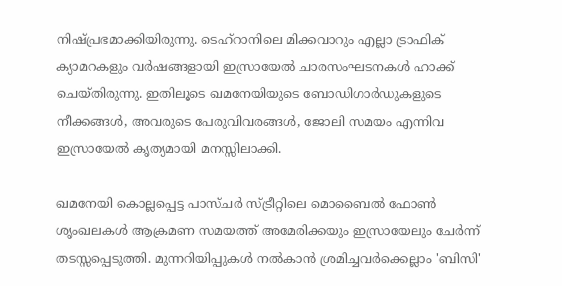നിഷ്പ്രഭമാക്കിയിരുന്നു. ടെഹ്റാനിലെ മിക്കവാറും എല്ലാ ട്രാഫിക് ക്യാമറകളും വർഷങ്ങളായി ഇസ്രായേൽ ചാരസംഘടനകൾ ഹാക്ക് ചെയ്തിരുന്നു. ഇതിലൂടെ ഖമനേയിയുടെ ബോഡിഗാർഡുകളുടെ നീക്കങ്ങൾ, അവരുടെ പേരുവിവരങ്ങൾ, ജോലി സമയം എന്നിവ ഇസ്രായേൽ കൃത്യമായി മനസ്സിലാക്കി.

ഖമനേയി കൊല്ലപ്പെട്ട പാസ്ചർ സ്ട്രീറ്റിലെ മൊബൈൽ ഫോൺ ശൃംഖലകൾ ആക്രമണ സമയത്ത് അമേരിക്കയും ഇസ്രായേലും ചേർന്ന് തടസ്സപ്പെടുത്തി. മുന്നറിയിപ്പുകൾ നൽകാൻ ശ്രമിച്ചവർക്കെല്ലാം 'ബിസി'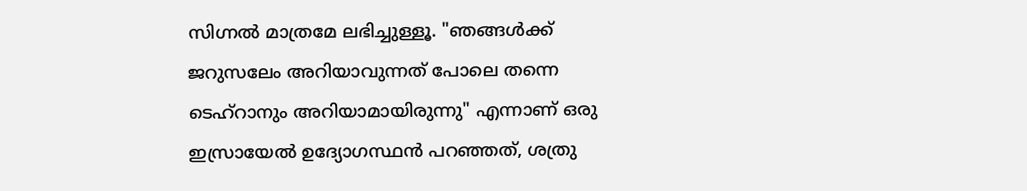സിഗ്നൽ മാത്രമേ ലഭിച്ചുള്ളൂ. "ഞങ്ങൾക്ക് ജറുസലേം അറിയാവുന്നത് പോലെ തന്നെ ടെഹ്റാനും അറിയാമായിരുന്നു" എന്നാണ് ഒരു ഇസ്രായേൽ ഉദ്യോഗസ്ഥൻ പറഞ്ഞത്, ശത്രു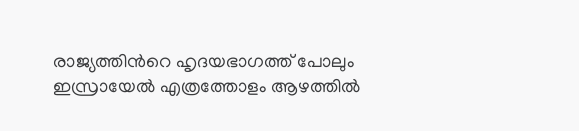രാജ്യത്തിന്‍റെ ഹൃദയഭാഗത്ത് പോലും ഇസ്രായേൽ എത്രത്തോളം ആഴത്തിൽ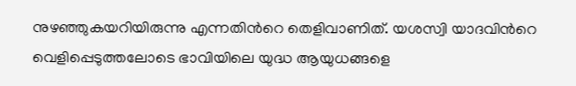നുഴഞ്ഞുകയറിയിരുന്നു എന്നതിന്‍റെ തെളിവാണിത്. യശസ്വി യാദവിന്‍റെ വെളിപ്പെടുത്തലോടെ ഭാവിയിലെ യുദ്ധ ആയുധങ്ങളെ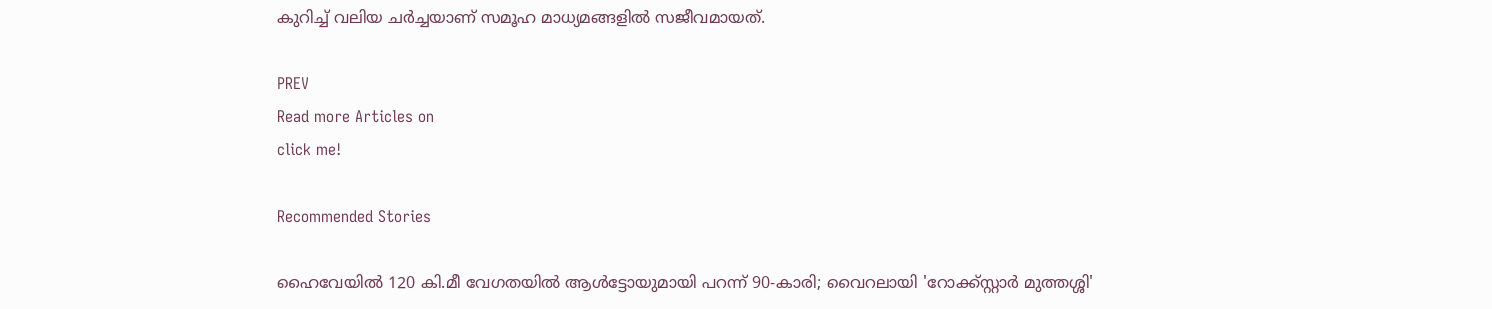കുറിച്ച് വലിയ ചർച്ചയാണ് സമൂഹ മാധ്യമങ്ങളിൽ സജീവമായത്.

PREV
Read more Articles on
click me!

Recommended Stories

ഹൈവേയിൽ 120 കി.മീ വേഗതയിൽ ആൾട്ടോയുമായി പറന്ന് 90-കാരി; വൈറലായി 'റോക്ക്സ്റ്റാർ മുത്തശ്ശി'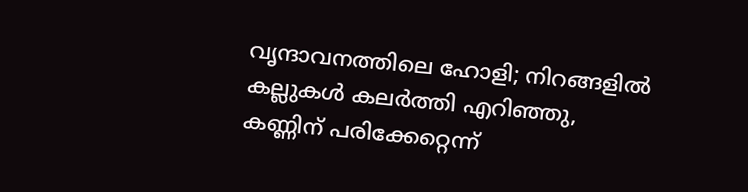വൃന്ദാവനത്തിലെ ഹോളി; നിറങ്ങളിൽ കല്ലുകൾ കലർത്തി എറിഞ്ഞു, കണ്ണിന് പരിക്കേറ്റെന്ന്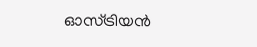ഓസ്ട്രിയൻ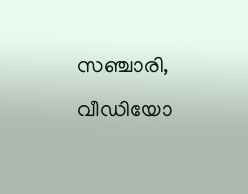സഞ്ചാരി, വീഡിയോ